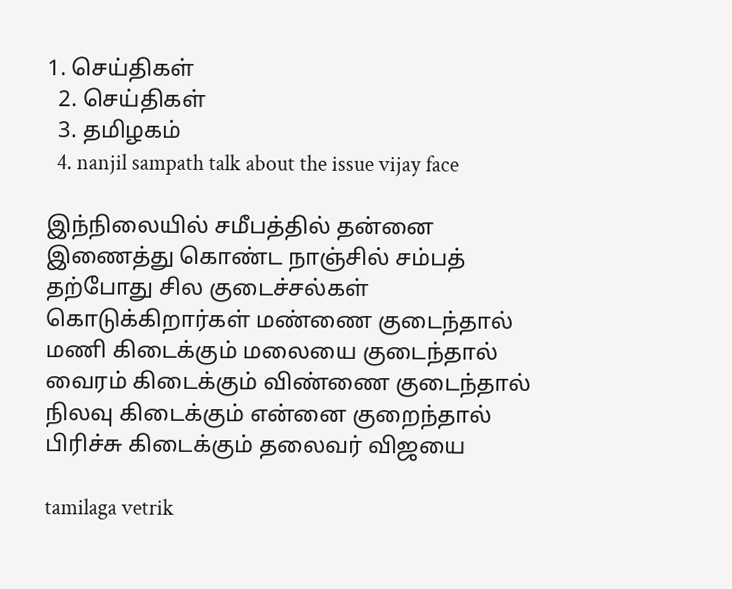1. செய்திகள்
  2. செய்திகள்
  3. த‌மிழக‌ம்
  4. nanjil sampath talk about the issue vijay face

இந்நிலையில் சமீபத்தில் தன்னை இணைத்து கொண்ட நாஞ்சில் சம்பத் தற்போது சில குடைச்சல்கள் கொடுக்கிறார்கள் மண்ணை குடைந்தால் மணி கிடைக்கும் மலையை குடைந்தால் வைரம் கிடைக்கும் விண்ணை குடைந்தால் நிலவு கிடைக்கும் என்னை குறைந்தால் பிரிச்சு கிடைக்கும் தலைவர் விஜயை

tamilaga vetrik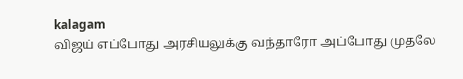kalagam
விஜய் எப்போது அரசியலுக்கு வந்தாரோ அப்போது முதலே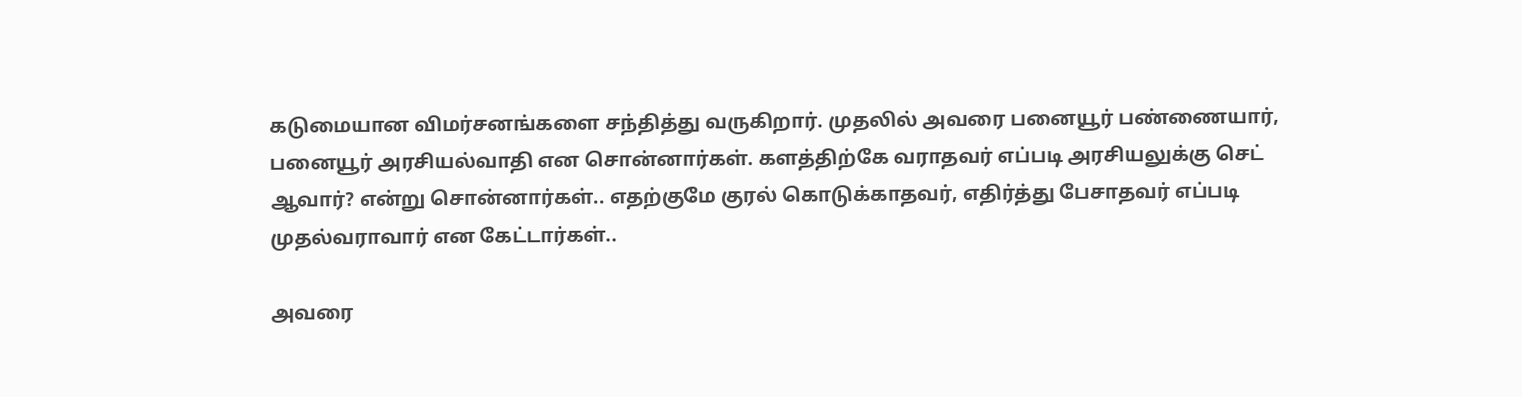கடுமையான விமர்சனங்களை சந்தித்து வருகிறார். முதலில் அவரை பனையூர் பண்ணையார், பனையூர் அரசியல்வாதி என சொன்னார்கள். களத்திற்கே வராதவர் எப்படி அரசியலுக்கு செட் ஆவார்? என்று சொன்னார்கள்.. எதற்குமே குரல் கொடுக்காதவர், எதிர்த்து பேசாதவர் எப்படி முதல்வராவார் என கேட்டார்கள்..

அவரை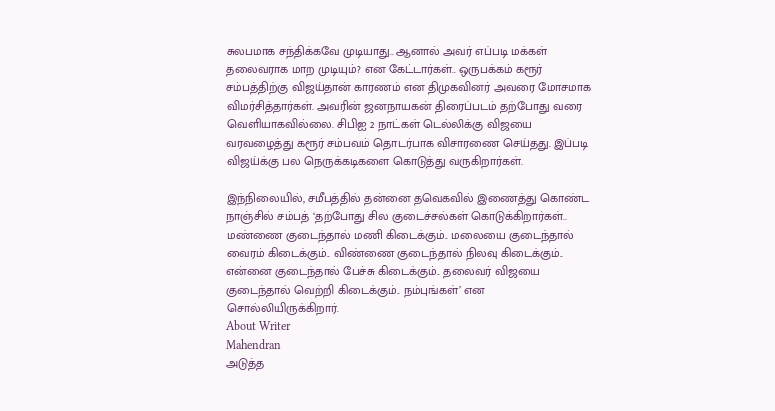சுலபமாக சந்திக்கவே முடியாது.. ஆனால் அவர் எப்படி மக்கள் தலைவராக மாற முடியும்? என கேட்டார்கள்.. ஒருபக்கம் கரூர் சம்பத்திற்கு விஜய்தான் காரணம் என திமுகவினர் அவரை மோசமாக விமர்சித்தார்கள். அவரின் ஜனநாயகன் திரைப்படம் தற்போது வரை வெளியாகவில்லை. சிபிஐ 2 நாட்கள் டெல்லிக்கு விஜயை வரவழைத்து கரூர் சம்பவம் தொடர்பாக விசாரணை செய்தது. இப்படி விஜய்க்கு பல நெருக்கடிகளை கொடுத்து வருகிறார்கள்.

இந்நிலையில், சமீபத்தில் தன்னை தவெகவில் இணைத்து கொண்ட நாஞ்சில் சம்பத் ‘தற்போது சில குடைச்சல்கள் கொடுக்கிறார்கள்.. மண்ணை குடைந்தால் மணி கிடைக்கும்.. மலையை குடைந்தால் வைரம் கிடைக்கும்.. விண்ணை குடைந்தால் நிலவு கிடைக்கும்.. என்னை குடைந்தால் பேச்சு கிடைக்கும்.. தலைவர் விஜயை குடைந்தால் வெற்றி கிடைக்கும்.. நம்புங்கள்’ என சொல்லியிருக்கிறார்.
About Writer
Mahendran
அடுத்த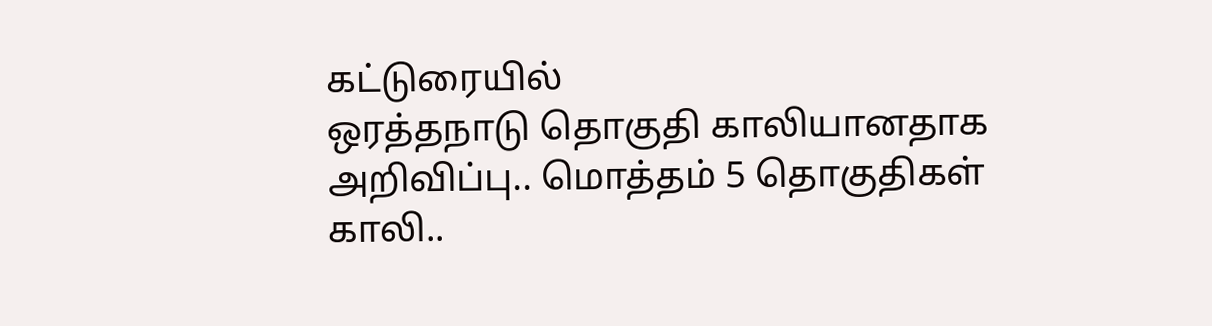கட்டுரையில்
ஒரத்தநாடு தொகுதி காலியானதாக அறிவிப்பு.. மொத்தம் 5 தொகுதிகள் காலி..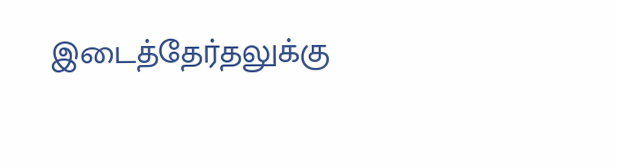இடைத்தேர்தலுக்கு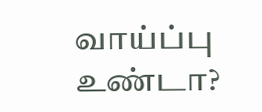வாய்ப்பு உண்டா?